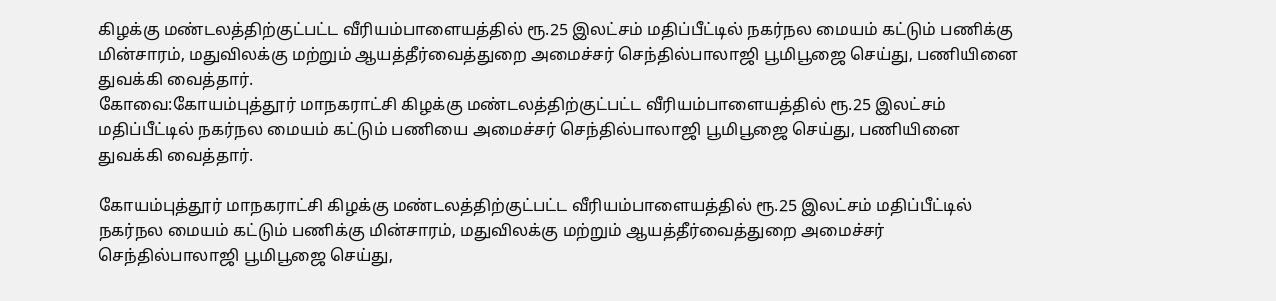கிழக்கு மண்டலத்திற்குட்பட்ட வீரியம்பாளையத்தில் ரூ.25 இலட்சம் மதிப்பீட்டில் நகர்நல மையம் கட்டும் பணிக்கு மின்சாரம், மதுவிலக்கு மற்றும் ஆயத்தீர்வைத்துறை அமைச்சர் செந்தில்பாலாஜி பூமிபூஜை செய்து, பணியினை துவக்கி வைத்தார்.
கோவை:கோயம்புத்தூர் மாநகராட்சி கிழக்கு மண்டலத்திற்குட்பட்ட வீரியம்பாளையத்தில் ரூ.25 இலட்சம் மதிப்பீட்டில் நகர்நல மையம் கட்டும் பணியை அமைச்சர் செந்தில்பாலாஜி பூமிபூஜை செய்து, பணியினை துவக்கி வைத்தார்.

கோயம்புத்தூர் மாநகராட்சி கிழக்கு மண்டலத்திற்குட்பட்ட வீரியம்பாளையத்தில் ரூ.25 இலட்சம் மதிப்பீட்டில் நகர்நல மையம் கட்டும் பணிக்கு மின்சாரம், மதுவிலக்கு மற்றும் ஆயத்தீர்வைத்துறை அமைச்சர் செந்தில்பாலாஜி பூமிபூஜை செய்து,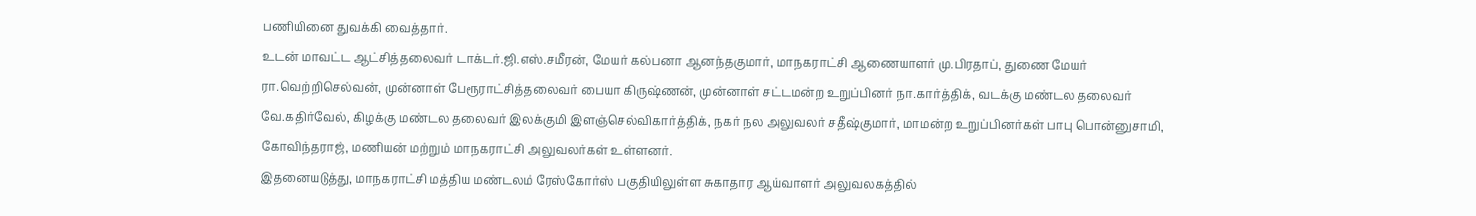பணியினை துவக்கி வைத்தார்.
உடன் மாவட்ட ஆட்சித்தலைவர் டாக்டர்.ஜி.எஸ்.சமீரன், மேயர் கல்பனா ஆனந்தகுமார், மாநகராட்சி ஆணையாளர் மு.பிரதாப், துணை மேயர் ரா.வெற்றிசெல்வன், முன்னாள் பேரூராட்சித்தலைவர் பையா கிருஷ்ணன், முன்னாள் சட்டமன்ற உறுப்பினர் நா.கார்த்திக், வடக்கு மண்டல தலைவர் வே.கதிர்வேல், கிழக்கு மண்டல தலைவர் இலக்குமி இளஞ்செல்விகார்த்திக், நகர் நல அலுவலர் சதீஷ்குமார், மாமன்ற உறுப்பினர்கள் பாபு பொன்னுசாமி, கோவிந்தராஜ், மணியன் மற்றும் மாநகராட்சி அலுவலர்கள் உள்ளனர்.
இதனையடுத்து, மாநகராட்சி மத்திய மண்டலம் ரேஸ்கோர்ஸ் பகுதியிலுள்ள சுகாதார ஆய்வாளர் அலுவலகத்தில்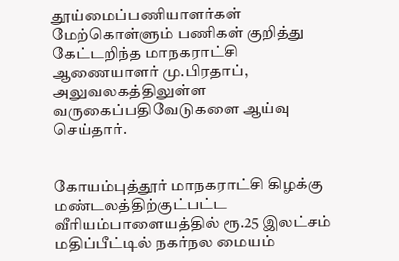தூய்மைப்பணியாளர்கள் மேற்கொள்ளும் பணிகள் குறித்து கேட்டறிந்த மாநகராட்சி ஆணையாளர் மு.பிரதாப், அலுவலகத்திலுள்ள வருகைப்பதிவேடுகளை ஆய்வு செய்தார்.


கோயம்புத்தூர் மாநகராட்சி கிழக்கு மண்டலத்திற்குட்பட்ட வீரியம்பாளையத்தில் ரூ.25 இலட்சம் மதிப்பீட்டில் நகர்நல மையம்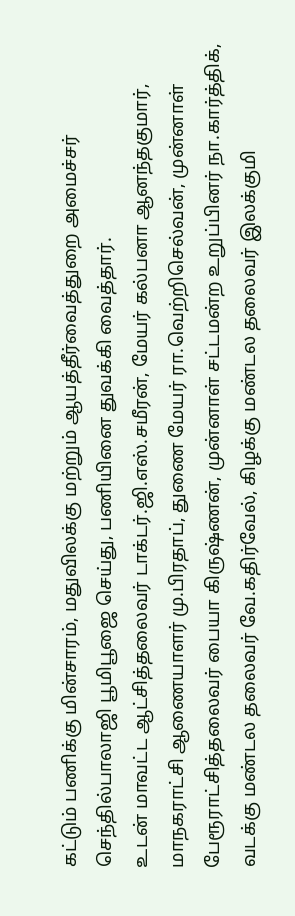கட்டும் பணிக்கு மின்சாரம், மதுவிலக்கு மற்றும் ஆயத்தீர்வைத்துறை அமைச்சர் செந்தில்பாலாஜி பூமிபூஜை செய்து, பணியினை துவக்கி வைத்தார்.
உடன் மாவட்ட ஆட்சித்தலைவர் டாக்டர்.ஜி.எஸ்.சமீரன், மேயர் கல்பனா ஆனந்தகுமார், மாநகராட்சி ஆணையாளர் மு.பிரதாப், துணை மேயர் ரா.வெற்றிசெல்வன், முன்னாள் பேரூராட்சித்தலைவர் பையா கிருஷ்ணன், முன்னாள் சட்டமன்ற உறுப்பினர் நா.கார்த்திக், வடக்கு மண்டல தலைவர் வே.கதிர்வேல், கிழக்கு மண்டல தலைவர் இலக்குமி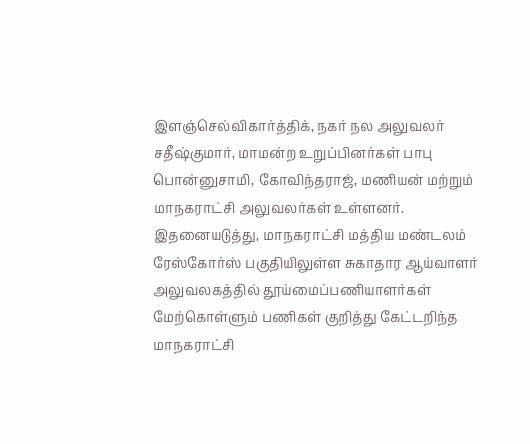இளஞ்செல்விகார்த்திக், நகர் நல அலுவலர் சதீஷ்குமார், மாமன்ற உறுப்பினர்கள் பாபு பொன்னுசாமி, கோவிந்தராஜ், மணியன் மற்றும் மாநகராட்சி அலுவலர்கள் உள்ளனர்.
இதனையடுத்து, மாநகராட்சி மத்திய மண்டலம் ரேஸ்கோர்ஸ் பகுதியிலுள்ள சுகாதார ஆய்வாளர் அலுவலகத்தில் தூய்மைப்பணியாளர்கள் மேற்கொள்ளும் பணிகள் குறித்து கேட்டறிந்த மாநகராட்சி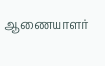ஆணையாளர்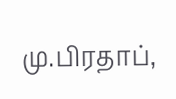மு.பிரதாப்,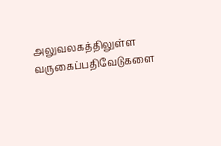அலுவலகத்திலுள்ள வருகைப்பதிவேடுகளை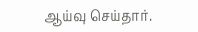ஆய்வு செய்தார்.